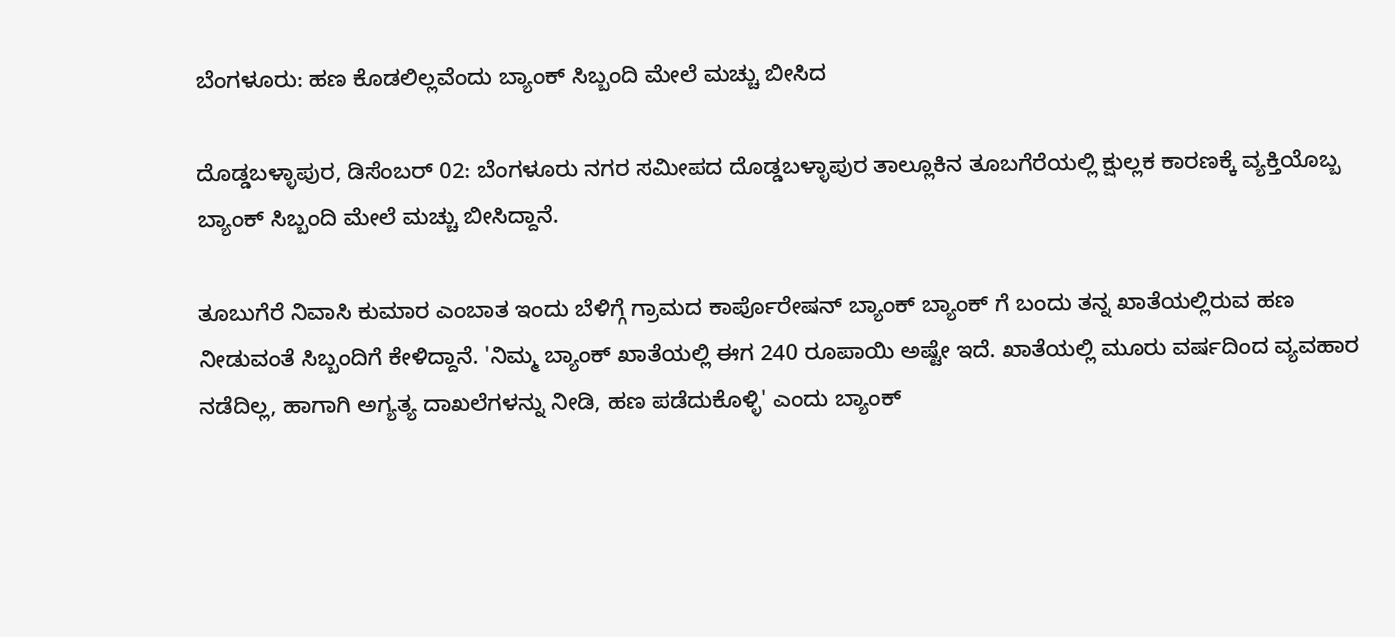ಬೆಂಗಳೂರು: ಹಣ ಕೊಡಲಿಲ್ಲವೆಂದು ಬ್ಯಾಂಕ್ ಸಿಬ್ಬಂದಿ ಮೇಲೆ ಮಚ್ಚು ಬೀಸಿದ

ದೊಡ್ಡಬಳ್ಳಾಪುರ, ಡಿಸೆಂಬರ್ 02: ಬೆಂಗಳೂರು ನಗರ ಸಮೀಪದ ದೊಡ್ಡಬಳ್ಳಾಪುರ ತಾಲ್ಲೂಕಿನ ತೂಬಗೆರೆಯಲ್ಲಿ ಕ್ಷುಲ್ಲಕ ಕಾರಣಕ್ಕೆ ವ್ಯಕ್ತಿಯೊಬ್ಬ ಬ್ಯಾಂಕ್ ಸಿಬ್ಬಂದಿ ಮೇಲೆ ಮಚ್ಚು ಬೀಸಿದ್ದಾನೆ.

ತೂಬುಗೆರೆ ನಿವಾಸಿ ಕುಮಾರ ಎಂಬಾತ ಇಂದು ಬೆಳಿಗ್ಗೆ ಗ್ರಾಮದ ಕಾರ್ಪೊರೇಷನ್ ಬ್ಯಾಂಕ್‌ ಬ್ಯಾಂಕ್‌ ಗೆ ಬಂದು ತನ್ನ ಖಾತೆಯಲ್ಲಿರುವ ಹಣ ನೀಡುವಂತೆ ಸಿಬ್ಬಂದಿಗೆ ಕೇಳಿದ್ದಾನೆ. 'ನಿಮ್ಮ ಬ್ಯಾಂಕ್ ಖಾತೆಯಲ್ಲಿ ಈಗ 240 ರೂಪಾಯಿ ಅಷ್ಟೇ ಇದೆ. ಖಾತೆಯಲ್ಲಿ ಮೂರು ವರ್ಷದಿಂದ ವ್ಯವಹಾರ ನಡೆದಿಲ್ಲ, ಹಾಗಾಗಿ ಅಗ್ಯತ್ಯ ದಾಖಲೆಗಳನ್ನು ನೀಡಿ, ಹಣ ಪಡೆದುಕೊಳ್ಳಿ' ಎಂದು ಬ್ಯಾಂಕ್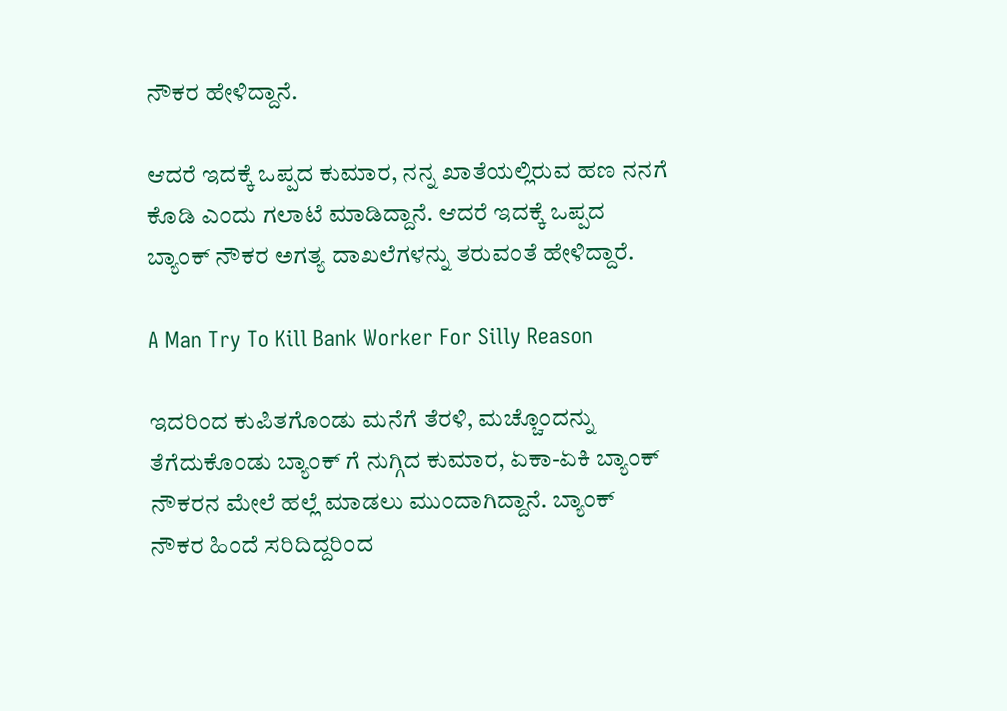ನೌಕರ ಹೇಳಿದ್ದಾನೆ.

ಆದರೆ ಇದಕ್ಕೆ ಒಪ್ಪದ ಕುಮಾರ, ನನ್ನ ಖಾತೆಯಲ್ಲಿರುವ ಹಣ ನನಗೆ ಕೊಡಿ ಎಂದು ಗಲಾಟೆ ಮಾಡಿದ್ದಾನೆ. ಆದರೆ ಇದಕ್ಕೆ ಒಪ್ಪದ ಬ್ಯಾಂಕ್ ನೌಕರ ಅಗತ್ಯ ದಾಖಲೆಗಳನ್ನು ತರುವಂತೆ ಹೇಳಿದ್ದಾರೆ.

A Man Try To Kill Bank Worker For Silly Reason

ಇದರಿಂದ ಕುಪಿತಗೊಂಡು ಮನೆಗೆ ತೆರಳಿ, ಮಚ್ಚೊಂದನ್ನು ತೆಗೆದುಕೊಂಡು ಬ್ಯಾಂಕ್‌ ಗೆ ನುಗ್ಗಿದ ಕುಮಾರ, ಏಕಾ-ಏಕಿ ಬ್ಯಾಂಕ್ ನೌಕರನ ಮೇಲೆ ಹಲ್ಲೆ ಮಾಡಲು ಮುಂದಾಗಿದ್ದಾನೆ. ಬ್ಯಾಂಕ್ ನೌಕರ ಹಿಂದೆ ಸರಿದಿದ್ದರಿಂದ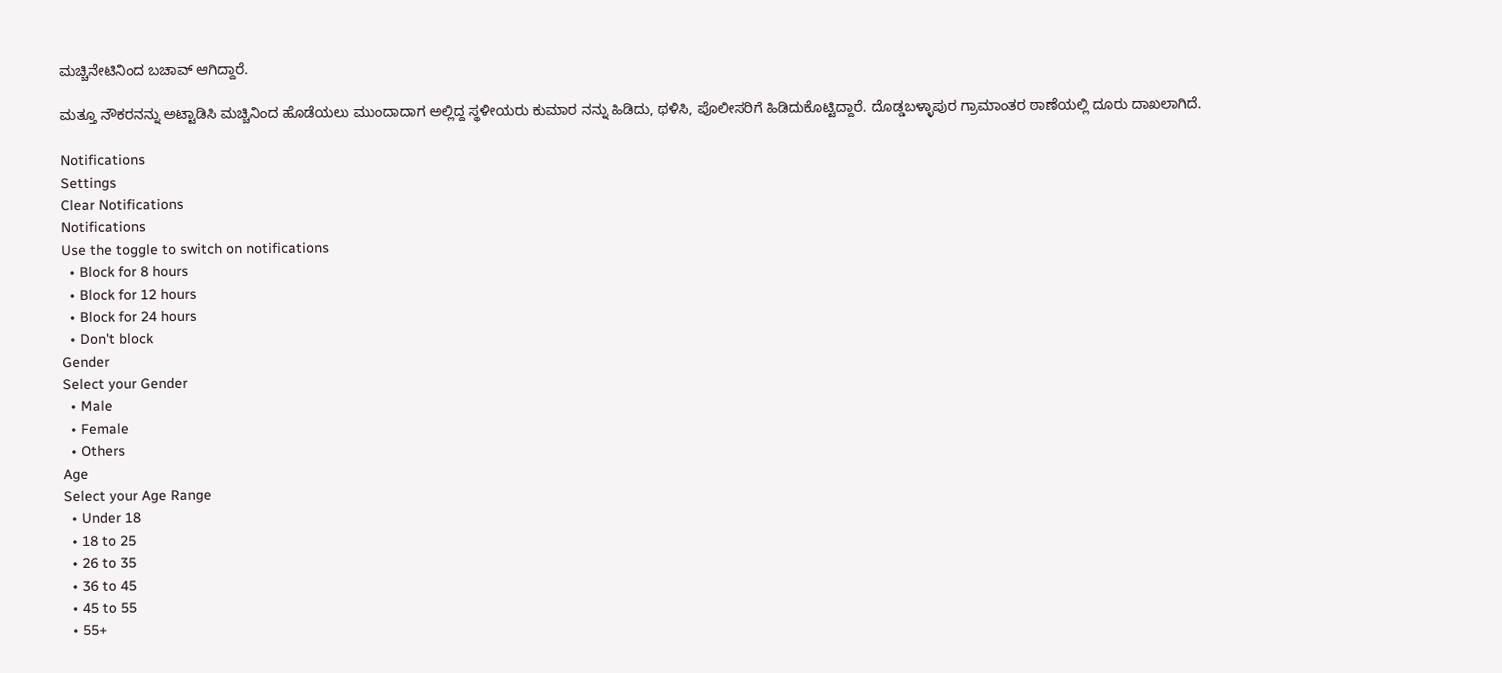ಮಚ್ಚಿನೇಟಿನಿಂದ ಬಚಾವ್ ಆಗಿದ್ದಾರೆ.

ಮತ್ತೂ ನೌಕರನನ್ನು ಅಟ್ಟಾಡಿಸಿ ಮಚ್ಚಿನಿಂದ ಹೊಡೆಯಲು ಮುಂದಾದಾಗ ಅಲ್ಲಿದ್ದ ಸ್ಥಳೀಯರು ಕುಮಾರ ನನ್ನು ಹಿಡಿದು, ಥಳಿಸಿ, ಪೊಲೀಸರಿಗೆ ಹಿಡಿದುಕೊಟ್ಟಿದ್ದಾರೆ. ದೊಡ್ಡಬಳ್ಳಾಪುರ ಗ್ರಾಮಾಂತರ ಠಾಣೆಯಲ್ಲಿ ದೂರು ದಾಖಲಾಗಿದೆ.

Notifications
Settings
Clear Notifications
Notifications
Use the toggle to switch on notifications
  • Block for 8 hours
  • Block for 12 hours
  • Block for 24 hours
  • Don't block
Gender
Select your Gender
  • Male
  • Female
  • Others
Age
Select your Age Range
  • Under 18
  • 18 to 25
  • 26 to 35
  • 36 to 45
  • 45 to 55
  • 55+